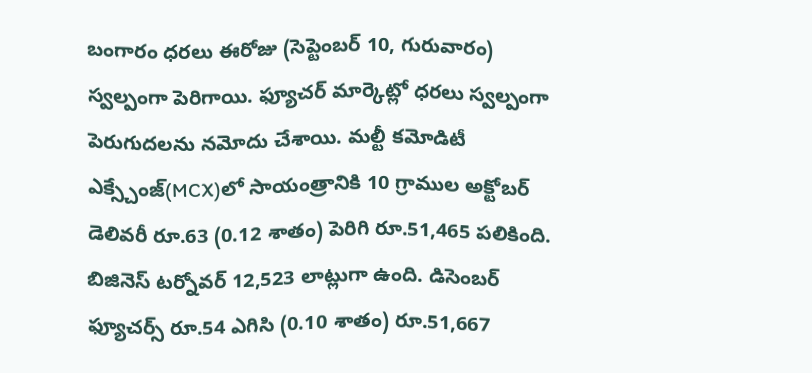బంగారం ధరలు ఈరోజు (సెప్టెంబర్ 10, గురువారం) స్వల్పంగా పెరిగాయి. ఫ్యూచర్ మార్కెట్లో ధరలు స్వల్పంగా పెరుగుదలను నమోదు చేశాయి. మల్టీ కమోడిటీ ఎక్స్చేంజ్(MCX)లో సాయంత్రానికి 10 గ్రాముల అక్టోబర్ డెలివరీ రూ.63 (0.12 శాతం) పెరిగి రూ.51,465 పలికింది. బిజినెస్ టర్నోవర్ 12,523 లాట్లుగా ఉంది. డిసెంబర్ ఫ్యూచర్స్ రూ.54 ఎగిసి (0.10 శాతం) రూ.51,667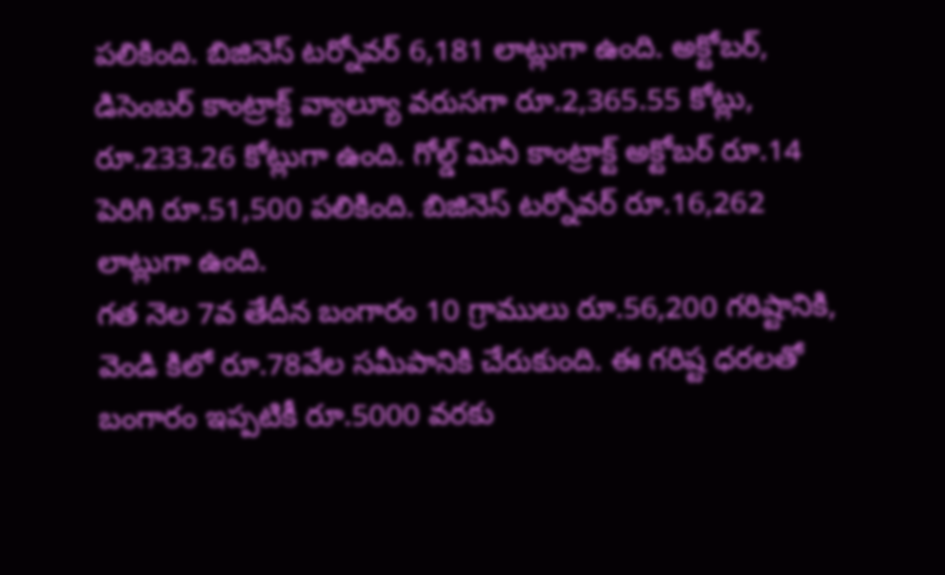పలికింది. బిజినెస్ టర్నోవర్ 6,181 లాట్లుగా ఉంది. అక్టోబర్, డిసెంబర్ కాంట్రాక్ట్ వ్యాల్యూ వరుసగా రూ.2,365.55 కోట్లు, రూ.233.26 కోట్లుగా ఉంది. గోల్డ్ మినీ కాంట్రాక్ట్ అక్టోబర్ రూ.14 పెరిగి రూ.51,500 పలికింది. బిజినెస్ టర్నోవర్ రూ.16,262 లాట్లుగా ఉంది.
గత నెల 7వ తేదీన బంగారం 10 గ్రాములు రూ.56,200 గరిష్టానికి, వెండి కిలో రూ.78వేల సమీపానికి చేరుకుంది. ఈ గరిష్ట ధరలతో బంగారం ఇప్పటికీ రూ.5000 వరకు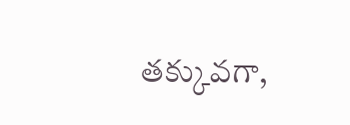తక్కువగా,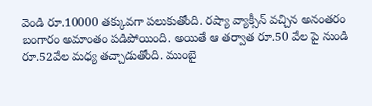వెండి రూ.10000 తక్కువగా పలుకుతోంది. రష్యా వ్యాక్సీన్ వచ్చిన అనంతరం బంగారం అమాంతం పడిపోయింది. అయితే ఆ తర్వాత రూ.50 వేల పై నుండి రూ.52వేల మధ్య తచ్చాడుతోంది. ముంబై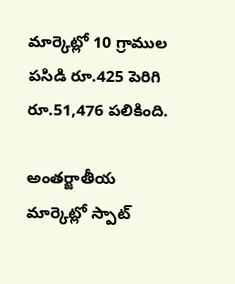మార్కెట్లో 10 గ్రాముల పసిడి రూ.425 పెరిగి రూ.51,476 పలికింది.

అంతర్జాతీయ మార్కెట్లో స్పాట్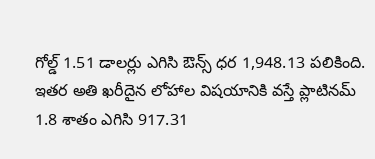గోల్డ్ 1.51 డాలర్లు ఎగిసి ఔన్స్ ధర 1,948.13 పలికింది. ఇతర అతి ఖరీదైన లోహాల విషయానికి వస్తే ప్లాటినమ్ 1.8 శాతం ఎగిసి 917.31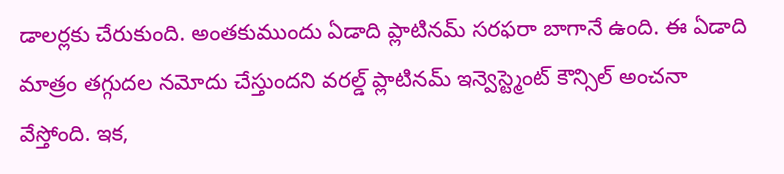డాలర్లకు చేరుకుంది. అంతకుముందు ఏడాది ప్లాటినమ్ సరఫరా బాగానే ఉంది. ఈ ఏడాది మాత్రం తగ్గుదల నమోదు చేస్తుందని వరల్డ్ ప్లాటినమ్ ఇన్వెస్ట్మెంట్ కౌన్సిల్ అంచనా వేస్తోంది. ఇక,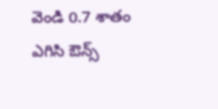వెండి 0.7 శాతం ఎగిసి ఔన్స్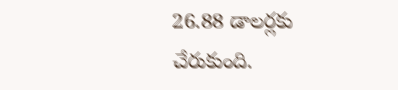26.88 డాలర్లకు చేరుకుంది.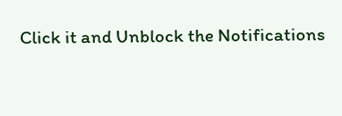Click it and Unblock the Notifications